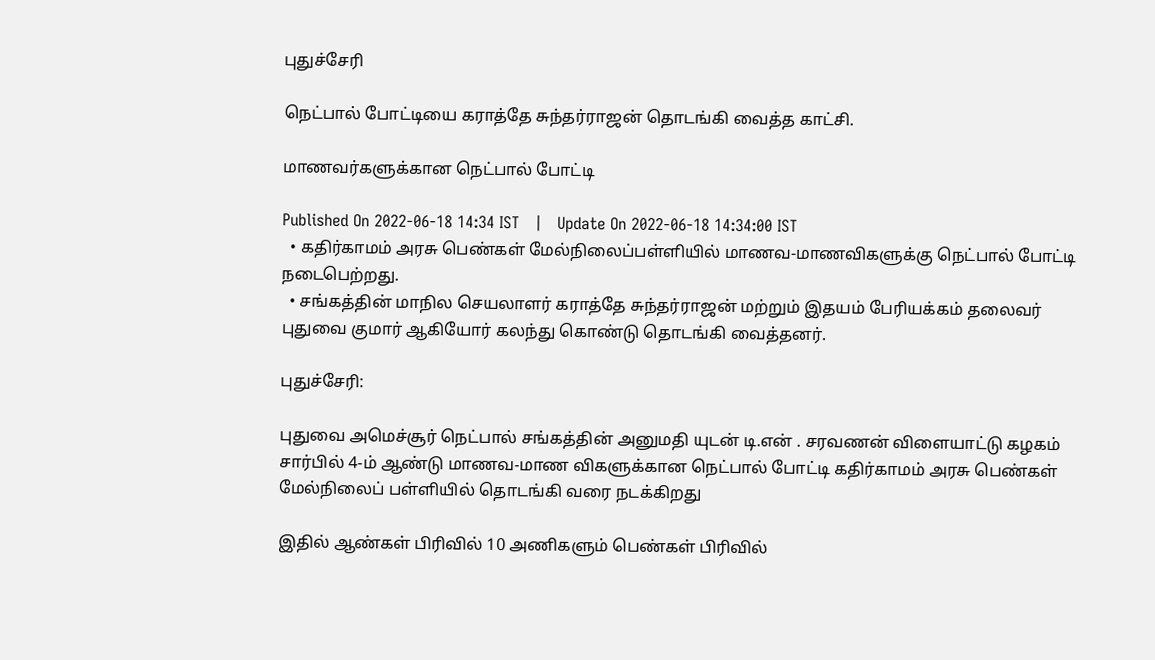புதுச்சேரி

நெட்பால் போட்டியை கராத்தே சுந்தர்ராஜன் தொடங்கி வைத்த காட்சி.

மாணவர்களுக்கான நெட்பால் போட்டி

Published On 2022-06-18 14:34 IST   |   Update On 2022-06-18 14:34:00 IST
  • கதிர்காமம் அரசு பெண்கள் மேல்நிலைப்பள்ளியில் மாணவ-மாணவிகளுக்கு நெட்பால் போட்டி நடைபெற்றது.
  • சங்கத்தின் மாநில செயலாளர் கராத்தே சுந்தர்ராஜன் மற்றும் இதயம் பேரியக்கம் தலைவர் புதுவை குமார் ஆகியோர் கலந்து கொண்டு தொடங்கி வைத்தனர்.

புதுச்சேரி:

புதுவை அமெச்சூர் நெட்பால் சங்கத்தின் அனுமதி யுடன் டி.என் . சரவணன் விளையாட்டு கழகம் சார்பில் 4-ம் ஆண்டு மாணவ-மாண விகளுக்கான நெட்பால் போட்டி கதிர்காமம் அரசு பெண்கள் மேல்நிலைப் பள்ளியில் தொடங்கி வரை நடக்கிறது

இதில் ஆண்கள் பிரிவில் 10 அணிகளும் பெண்கள் பிரிவில்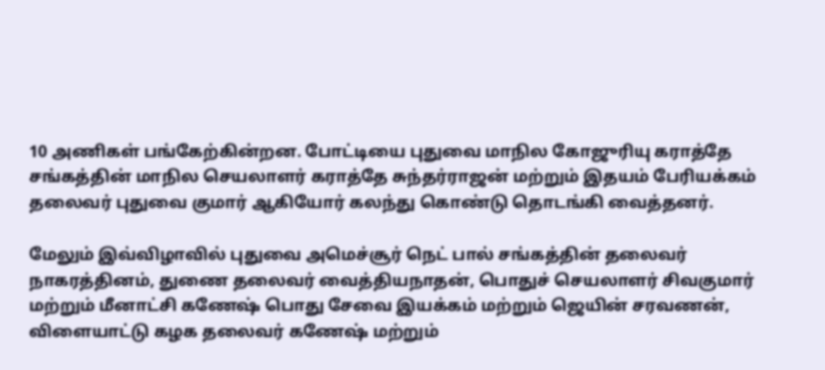10 அணிகள் பங்கேற்கின்றன. போட்டியை புதுவை மாநில கோஜுரியு கராத்தே சங்கத்தின் மாநில செயலாளர் கராத்தே சுந்தர்ராஜன் மற்றும் இதயம் பேரியக்கம் தலைவர் புதுவை குமார் ஆகியோர் கலந்து கொண்டு தொடங்கி வைத்தனர்.

மேலும் இவ்விழாவில் புதுவை அமெச்சூர் நெட் பால் சங்கத்தின் தலைவர் நாகரத்தினம், துணை தலைவர் வைத்தியநாதன், பொதுச் செயலாளர் சிவகுமார் மற்றும் மீனாட்சி கணேஷ் பொது சேவை இயக்கம் மற்றும் ஜெயின் சரவணன், விளையாட்டு கழக தலைவர் கணேஷ் மற்றும்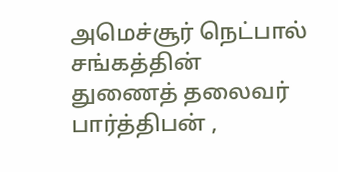அமெச்சூர் நெட்பால் சங்கத்தின் துணைத் தலைவர் பார்த்திபன் ,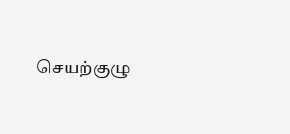செயற்குழு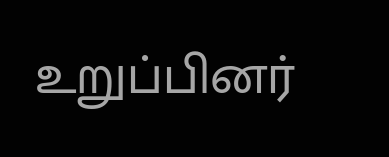உறுப்பினர்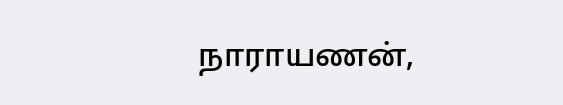நாராயணன்,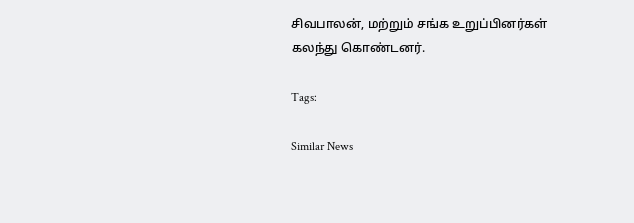சிவபாலன், மற்றும் சங்க உறுப்பினர்கள் கலந்து கொண்டனர்.

Tags:

Similar News